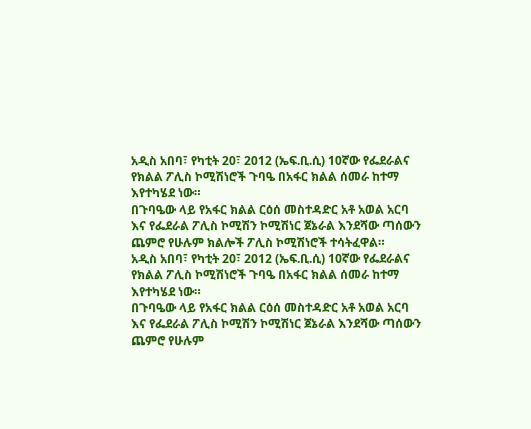አዲስ አበባ፣ የካቲት 20፣ 2012 (ኤፍ.ቢ.ሲ) 10ኛው የፌደራልና የክልል ፖሊስ ኮሚሽነሮች ጉባዔ በአፋር ክልል ሰመራ ከተማ እየተካሄደ ነው።
በጉባዔው ላይ የአፋር ክልል ርዕሰ መስተዳድር አቶ አወል አርባ እና የፌደራል ፖሊስ ኮሚሽን ኮሚሽነር ጀኔራል እንደሻው ጣሰውን ጨምሮ የሁሉም ክልሎች ፖሊስ ኮሚሽነሮች ተሳትፈዋል።
አዲስ አበባ፣ የካቲት 20፣ 2012 (ኤፍ.ቢ.ሲ) 10ኛው የፌደራልና የክልል ፖሊስ ኮሚሽነሮች ጉባዔ በአፋር ክልል ሰመራ ከተማ እየተካሄደ ነው።
በጉባዔው ላይ የአፋር ክልል ርዕሰ መስተዳድር አቶ አወል አርባ እና የፌደራል ፖሊስ ኮሚሽን ኮሚሽነር ጀኔራል እንደሻው ጣሰውን ጨምሮ የሁሉም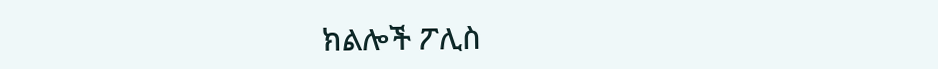ክልሎች ፖሊስ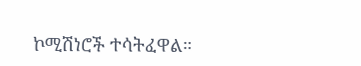ኮሚሽነሮች ተሳትፈዋል።